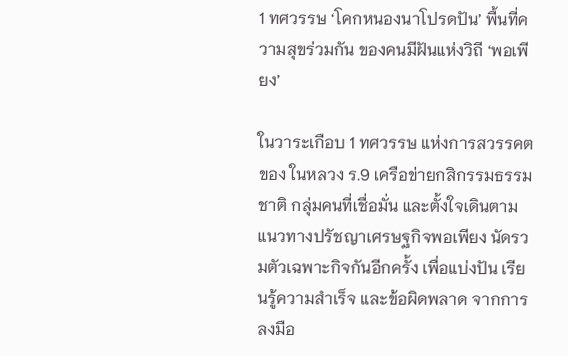1 ทศวรรษ ‘โคกหนองนาโปรดปัน’ พื้นที่ความสุขร่วมกัน ของคนมีฝันแห่งวิถี ‘พอเพียง’

ในวาระเกือบ 1 ทศวรรษ แห่งการสวรรคตของ ในหลวง ร.9 เครือข่ายกสิกรรมธรรมชาติ กลุ่มคนที่เชื่อมั่น และตั้งใจเดินตาม แนวทางปรัชญาเศรษฐกิจพอเพียง นัดรวมตัวเฉพาะกิจกันอีกครั้ง เพื่อแบ่งปัน เรียนรู้ความสำเร็จ และข้อผิดพลาด จากการลงมือ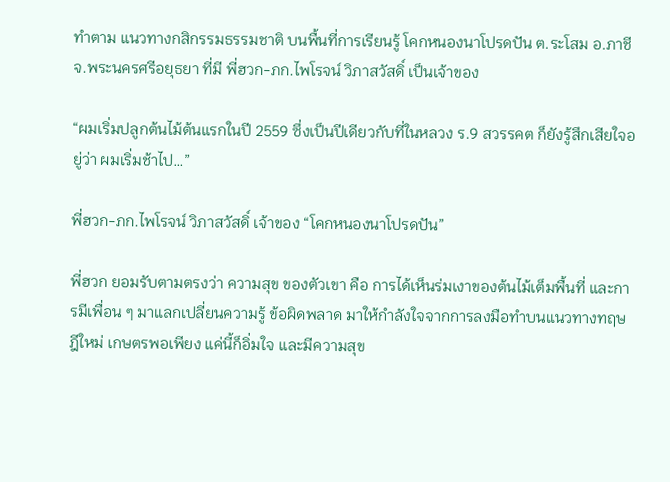ทำตาม แนวทางกสิกรรมธรรมชาติ บนพื้นที่การเรียนรู้ โคกหนองนาโปรดปัน ต.ระโสม อ.ภาชี จ.พระนครศรีอยุธยา ที่มี พี่ฮวก-ภก.ไพโรจน์ วิภาสวัสดิ์ เป็นเจ้าของ

“ผมเริ่มปลูกต้นไม้ต้นแรกในปี 2559 ซึ่งเป็นปีเดียวกับที่ในหลวง ร.9 สวรรคต ก็ยังรู้สึกเสียใจอยู่ว่า ผมเริ่มช้าไป…”

พี่ฮวก-ภก.ไพโรจน์ วิภาสวัสดิ์ เจ้าของ “โคกหนองนาโปรดปัน”

พี่ฮวก ยอมรับตามตรงว่า ความสุข ของตัวเขา คือ การได้เห็นร่มเงาของต้นไม้เต็มพื้นที่ และการมีเพื่อน ๆ มาแลกเปลี่ยนความรู้ ข้อผิดพลาด มาให้กำลังใจจากการลงมือทำบนแนวทางทฤษฎีใหม่ เกษตรพอเพียง แค่นี้ก็อิ่มใจ และมีความสุข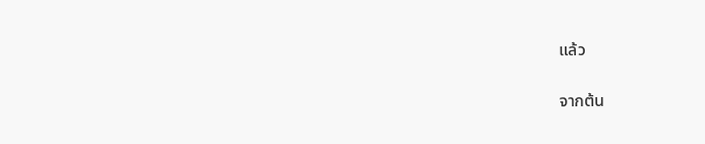แล้ว

จากต้น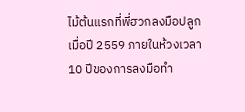ไม้ต้นแรกที่พี่ฮวกลงมือปลูกเมื่อปี 2559 ภายในห้วงเวลา 10 ปีของการลงมือทำ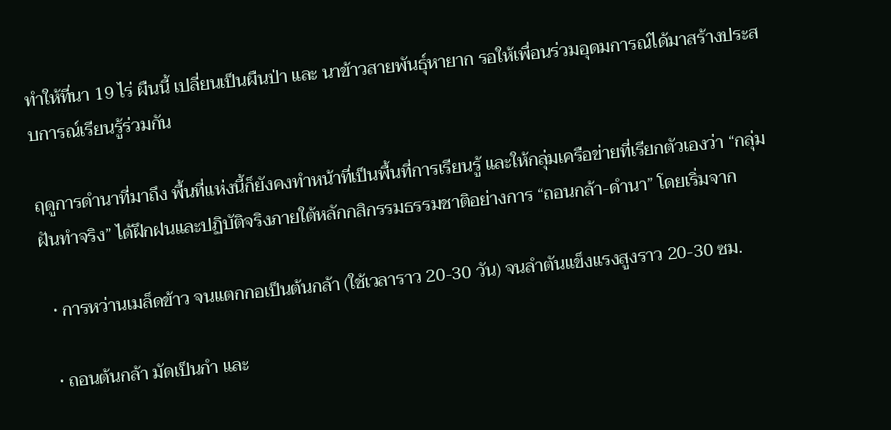ทำให้ที่นา 19 ไร่ ผืนนี้ เปลี่ยนเป็นผืนป่า และ นาข้าวสายพันธุ์หายาก รอให้เพื่อนร่วมอุดมการณ์ได้มาสร้างประสบการณ์เรียนรู้ร่วมกัน

ฤดูการดำนาที่มาถึง พื้นที่แห่งนี้ก็ยังคงทำหน้าที่เป็นพื้นที่การเรียนรู้ และให้กลุ่มเครือข่ายที่เรียกตัวเองว่า “กลุ่มฝันทำจริง” ได้ฝึกฝนและปฏิบัติจริงภายใต้หลักกสิกรรมธรรมชาติอย่างการ “ถอนกล้า-ดำนา” โดยเริ่มจาก

  • การหว่านเมล็ดข้าว จนแตกกอเป็นต้นกล้า (ใช้เวลาราว 20-30 วัน) จนลำตันแข็งแรงสูงราว 20-30 ซม.

  • ถอนต้นกล้า มัดเป็นกำ และ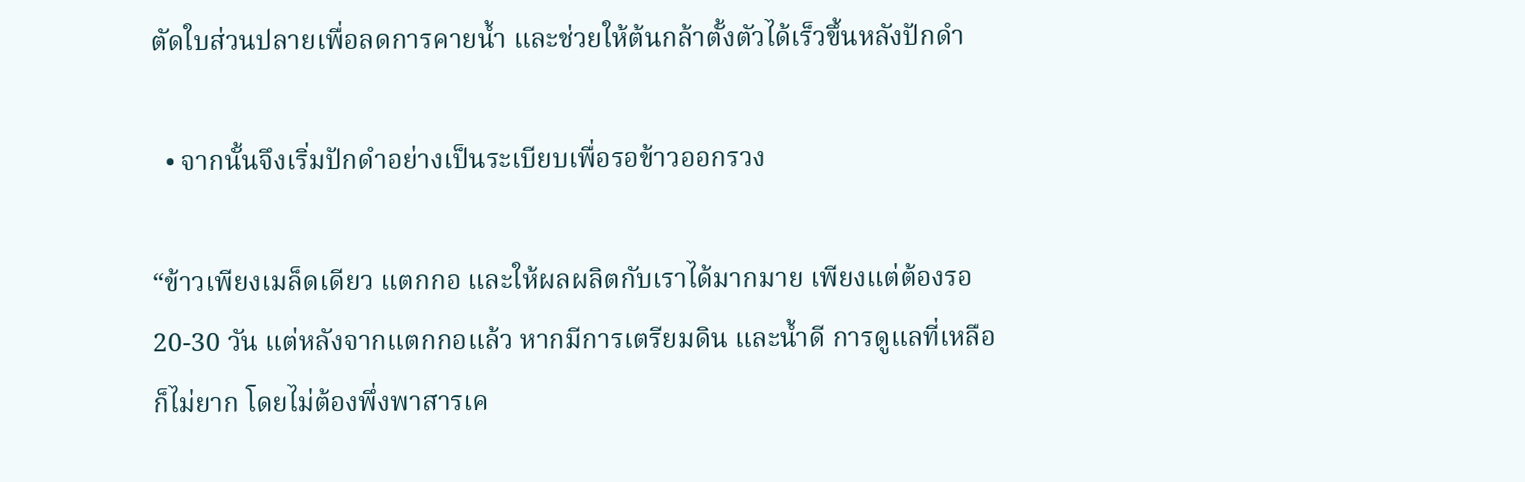ตัดใบส่วนปลายเพื่อลดการคายน้ำ และช่วยให้ต้นกล้าตั้งตัวได้เร็วขึ้นหลังปักดำ

  • จากนั้นจึงเริ่มปักดำอย่างเป็นระเบียบเพื่อรอข้าวออกรวง

“ข้าวเพียงเมล็ดเดียว แตกกอ และให้ผลผลิตกับเราได้มากมาย เพียงแต่ต้องรอ 20-30 วัน แต่หลังจากแตกกอแล้ว หากมีการเตรียมดิน และน้ำดี การดูแลที่เหลือก็ไม่ยาก โดยไม่ต้องพึ่งพาสารเค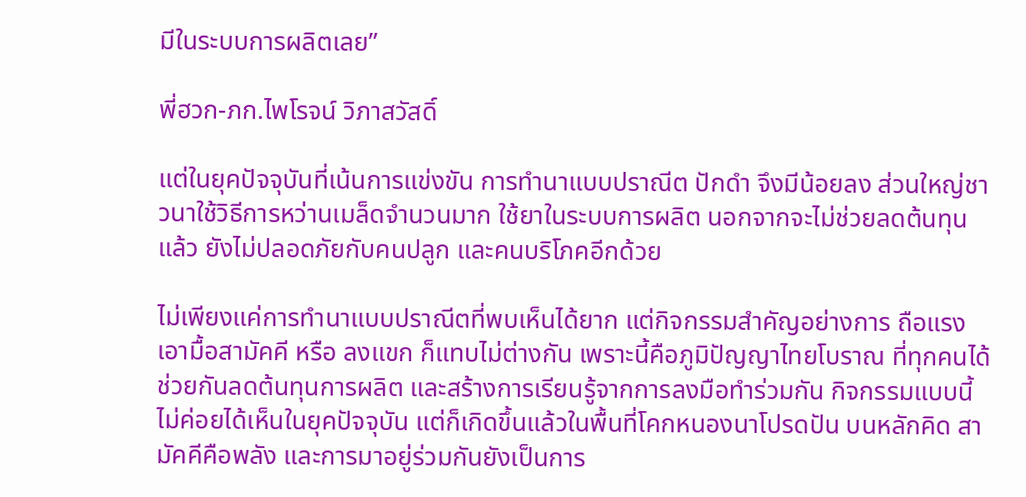มีในระบบการผลิตเลย”

พี่ฮวก-ภก.ไพโรจน์ วิภาสวัสดิ์

แต่ในยุคปัจจุบันที่เน้นการแข่งขัน การทำนาแบบปราณีต ปักดำ จึงมีน้อยลง ส่วนใหญ่ชาวนาใช้วิธีการหว่านเมล็ดจำนวนมาก ใช้ยาในระบบการผลิต นอกจากจะไม่ช่วยลดต้นทุนแล้ว ยังไม่ปลอดภัยกับคนปลูก และคนบริโภคอีกด้วย

ไม่เพียงแค่การทำนาแบบปราณีตที่พบเห็นได้ยาก แต่กิจกรรมสำคัญอย่างการ ถือแรง เอามื้อสามัคคี หรือ ลงแขก ก็แทบไม่ต่างกัน เพราะนี้คือภูมิปัญญาไทยโบราณ ที่ทุกคนได้ช่วยกันลดต้นทุนการผลิต และสร้างการเรียนรู้จากการลงมือทำร่วมกัน กิจกรรมแบบนี้ไม่ค่อยได้เห็นในยุคปัจจุบัน แต่ก็เกิดขึ้นแล้วในพื้นที่โคกหนองนาโปรดปัน บนหลักคิด สามัคคีคือพลัง และการมาอยู่ร่วมกันยังเป็นการ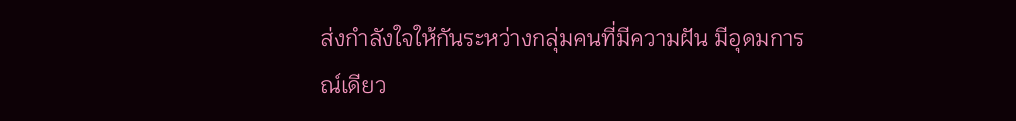ส่งกำลังใจให้กันระหว่างกลุ่มคนที่มีความฝัน มีอุดมการณ์เดียว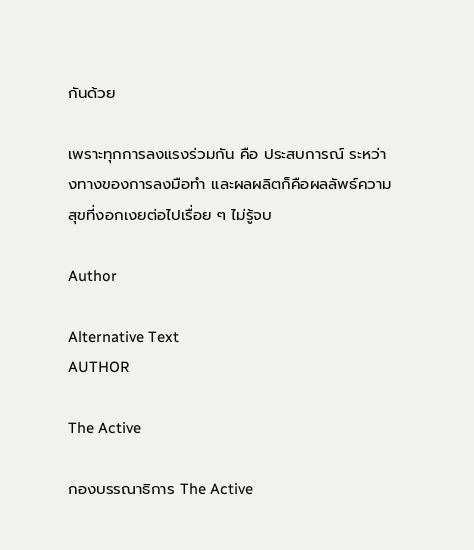กันด้วย

เพราะทุกการลงแรงร่วมกัน คือ ประสบการณ์ ระหว่างทางของการลงมือทำ และผลผลิตก็คือผลลัพธ์ความสุขที่งอกเงยต่อไปเรื่อย ๆ ไม่รู้จบ

Author

Alternative Text
AUTHOR

The Active

กองบรรณาธิการ The Active